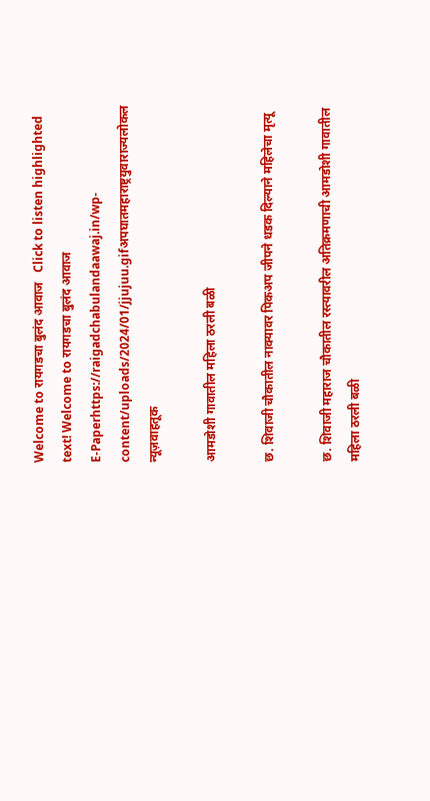Welcome to रायगडचा बुलंद आवाज   Click to listen highlighted text! Welcome to रायगडचा बुलंद आवाज
E-Paperhttps://raigadchabulandaawaj.in/wp-content/uploads/2024/01/jjujuu.gifअपघातमहाराष्ट्रयुवाराज्यलोकल न्यूज़वाहतूक

आमडोशी गावातील महिला ठरली बळी

छ. शिवाजी चौकातील नाक्यावर पिकअप जीपने धडक दिल्याने महिलेचा मृत्यू

छ. शिवाजी महाराज चौकातील रस्त्यावरील अतिक्रमणाची आमडोशी गावातील महिला ठरली बळी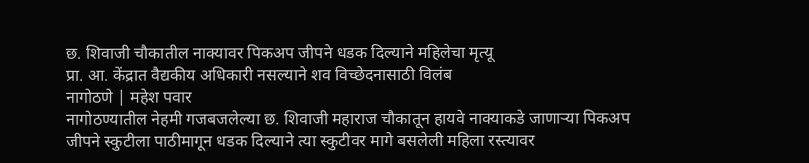छ. शिवाजी चौकातील नाक्यावर पिकअप जीपने धडक दिल्याने महिलेचा मृत्यू
प्रा. आ. केंद्रात वैद्यकीय अधिकारी नसल्याने शव विच्छेदनासाठी विलंब
नागोठणे | महेश पवार
नागोठण्यातील नेहमी गजबजलेल्या छ. शिवाजी महाराज चौकातून हायवे नाक्याकडे जाणाऱ्या पिकअप जीपने स्कुटीला पाठीमागून धडक दिल्याने त्या स्कुटीवर मागे बसलेली महिला रस्त्यावर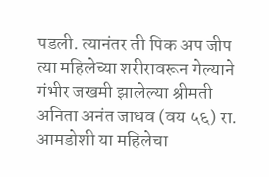पडली. त्यानंतर ती पिक अप जीप त्या महिलेच्या शरीरावरून गेल्याने गंभीर जखमी झालेल्या श्रीमती अनिता अनंत जाधव (वय ५६) रा. आमडोशी या महिलेचा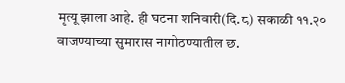मृत्यू झाला आहे. ही घटना शनिवारी(दि.८) सकाळी ११.२० वाजण्याच्या सुमारास नागोठण्यातील छ.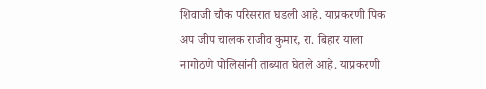शिवाजी चौक परिसरात घडली आहे. याप्रकरणी पिक अप जीप चालक राजीव कुमार, रा. बिहार याला नागोठणे पोलिसांनी ताब्यात घेतले आहे. याप्रकरणी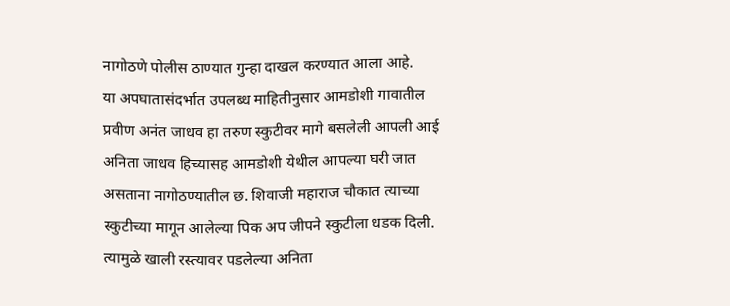नागोठणे पोलीस ठाण्यात गुन्हा दाखल करण्यात आला आहे.
या अपघातासंदर्भात उपलब्ध माहितीनुसार आमडोशी गावातील प्रवीण अनंत जाधव हा तरुण स्कुटीवर मागे बसलेली आपली आई अनिता जाधव हिच्यासह आमडोशी येथील आपल्या घरी जात असताना नागोठण्यातील छ. शिवाजी महाराज चौकात त्याच्या स्कुटीच्या मागून आलेल्या पिक अप जीपने स्कुटीला धडक दिली. त्यामुळे खाली रस्त्यावर पडलेल्या अनिता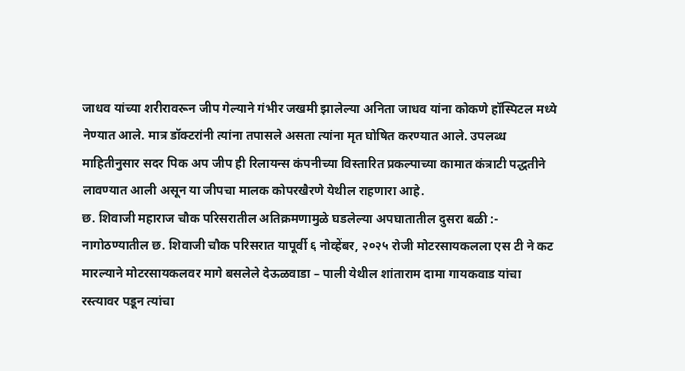जाधव यांच्या शरीरावरून जीप गेल्याने गंभीर जखमी झालेल्या अनिता जाधव यांना कोकणे हॉस्पिटल मध्ये नेण्यात आले. मात्र डॉक्टरांनी त्यांना तपासले असता त्यांना मृत घोषित करण्यात आले. उपलब्ध माहितीनुसार सदर पिक अप जीप ही रिलायन्स कंपनीच्या विस्तारित प्रकल्पाच्या कामात कंत्राटी पद्धतीने लावण्यात आली असून या जीपचा मालक कोपरखैरणे येथील राहणारा आहे.
छ. शिवाजी महाराज चौक परिसरातील अतिक्रमणामुळे घडलेल्या अपघातातील दुसरा बळी :-
नागोठण्यातील छ. शिवाजी चौक परिसरात यापूर्वी ६ नोव्हेंबर, २०२५ रोजी मोटरसायकलला एस टी ने कट मारल्याने मोटरसायकलवर मागे बसलेले देऊळवाडा – पाली येथील शांताराम दामा गायकवाड यांचा  रस्त्यावर पडून त्यांचा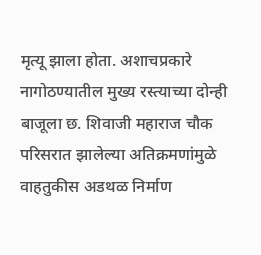मृत्यू झाला होता. अशाचप्रकारे नागोठण्यातील मुख्य रस्त्याच्या दोन्ही बाजूला छ. शिवाजी महाराज चौक परिसरात झालेल्या अतिक्रमणांमुळे वाहतुकीस अडथळ निर्माण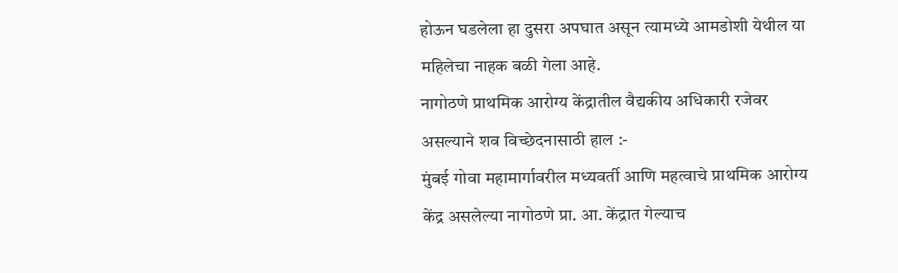होऊन घडलेला हा दुसरा अपघात असून त्यामध्ये आमडोशी येथील या महिलेचा नाहक बळी गेला आहे.
नागोठणे प्राथमिक आरोग्य केंद्रातील वैद्यकीय अधिकारी रजेवर असल्याने शव विच्छेदनासाठी हाल :-
मुंबई गोवा महामार्गावरील मध्यवर्ती आणि महत्वाचे प्राथमिक आरोग्य केंद्र असलेल्या नागोठणे प्रा. आ. केंद्रात गेल्याच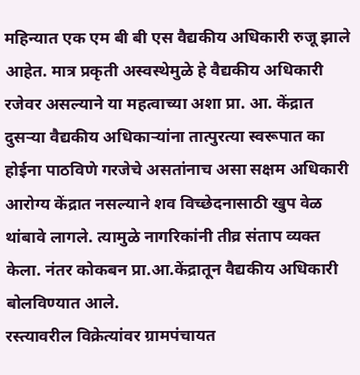महिन्यात एक एम बी बी एस वैद्यकीय अधिकारी रुजू झाले आहेत. मात्र प्रकृती अस्वस्थेमुळे हे वैद्यकीय अधिकारी रजेवर असल्याने या महत्वाच्या अशा प्रा. आ. केंद्रात दुसऱ्या वैद्यकीय अधिकाऱ्यांना तात्पुरत्या स्वरूपात का होईना पाठविणे गरजेचे असतांनाच असा सक्षम अधिकारी आरोग्य केंद्रात नसल्याने शव विच्छेदनासाठी खुप वेळ थांबावे लागले. त्यामुळे नागरिकांनी तीव्र संताप व्यक्त केला. नंतर कोकबन प्रा.आ.केंद्रातून वैद्यकीय अधिकारी बोलविण्यात आले.
रस्त्यावरील विक्रेत्यांवर ग्रामपंचायत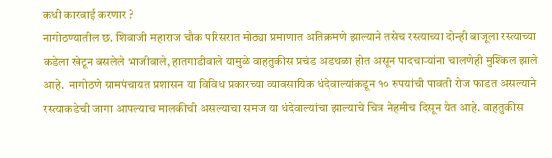कधी कारवाई करणार ?
नागोठण्यातील छ. शिवाजी महाराज चौक परिसरात मोठ्या प्रमाणात अतिक्रमणे झाल्याने तसेच रस्त्याच्या दोन्ही बाजूला रस्त्याच्या कडेला खेटून बसलेले भाजीवाले, हातगाडीवाले यामुळे वाहतुकीस प्रचंड अडथळा होत असून पादचाऱ्यांना चालणेही मुश्किल झाले आहे.  नागोठणे ग्रामपंचायत प्रशासन या विविध प्रकारच्या व्यावसायिक धंदेवाल्यांकडून १० रुपयांची पावती रोज फाडत असल्याने रस्त्याकडेची जागा आपल्याच मालकीची असल्याचा समज या धंदेवाल्यांचा झाल्याचे चित्र नेहमीच दिसून येत आहे. वाहतुकीस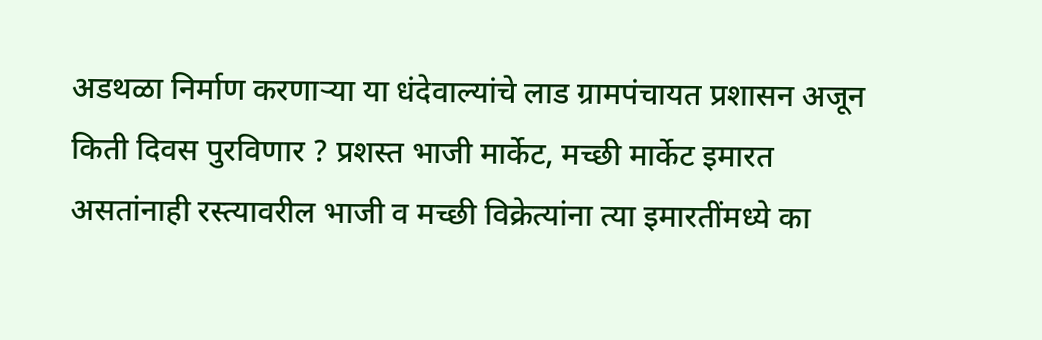अडथळा निर्माण करणाऱ्या या धंदेवाल्यांचे लाड ग्रामपंचायत प्रशासन अजून किती दिवस पुरविणार ? प्रशस्त भाजी मार्केट, मच्छी मार्केट इमारत असतांनाही रस्त्यावरील भाजी व मच्छी विक्रेत्यांना त्या इमारतींमध्ये का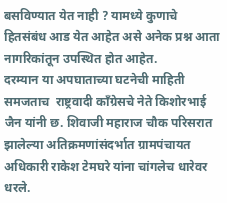बसविण्यात येत नाही ? यामध्ये कुणाचे हितसंबंध आड येत आहेत असे अनेक प्रश्न आता नागरिकांतून उपस्थित होत आहेत.
दरम्यान या अपघाताच्या घटनेची माहिती समजताच  राष्ट्रवादी काँग्रेसचे नेते किशोरभाई जैन यांनी छ. शिवाजी महाराज चौक परिसरात झालेल्या अतिक्रमणांसंदर्भात ग्रामपंचायत अधिकारी राकेश टेमघरे यांना चांगलेच धारेवर धरले.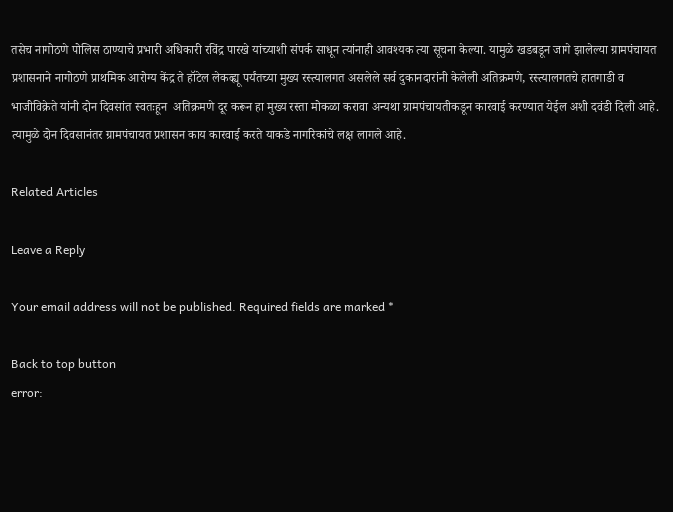तसेच नागोठणे पोलिस ठाण्याचे प्रभारी अधिकारी रविंद्र पारखे यांच्याशी संपर्क साधून त्यांनाही आवश्यक त्या सूचना केल्या. यामुळे खडबडून जागे झालेल्या ग्रामपंचायत प्रशासनाने नागोठणे प्राथमिक आरोग्य केंद्र ते हॉटेल लेकव्ह्यू पर्यंतच्या मुख्य रस्त्यालगत असलेले सर्व दुकानदारांनी केलेली अतिक्रमणे, रस्त्यालगतचे हातगाडी व भाजीविक्रेते यांनी दोन दिवसांत स्वतःहून  अतिक्रमणे दूर करून हा मुख्य रस्ता मोकळा करावा अन्यथा ग्रामपंचायतीकडून कारवाई करण्यात येईल अशी दवंडी दिली आहे. त्यामुळे दोन दिवसानंतर ग्रामपंचायत प्रशासन काय कारवाई करते याकडे नागरिकांचे लक्ष लागले आहे.

Related Articles

Leave a Reply

Your email address will not be published. Required fields are marked *

Back to top button
error: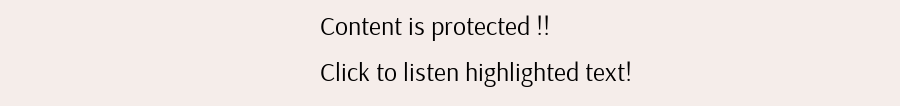Content is protected !!
Click to listen highlighted text!